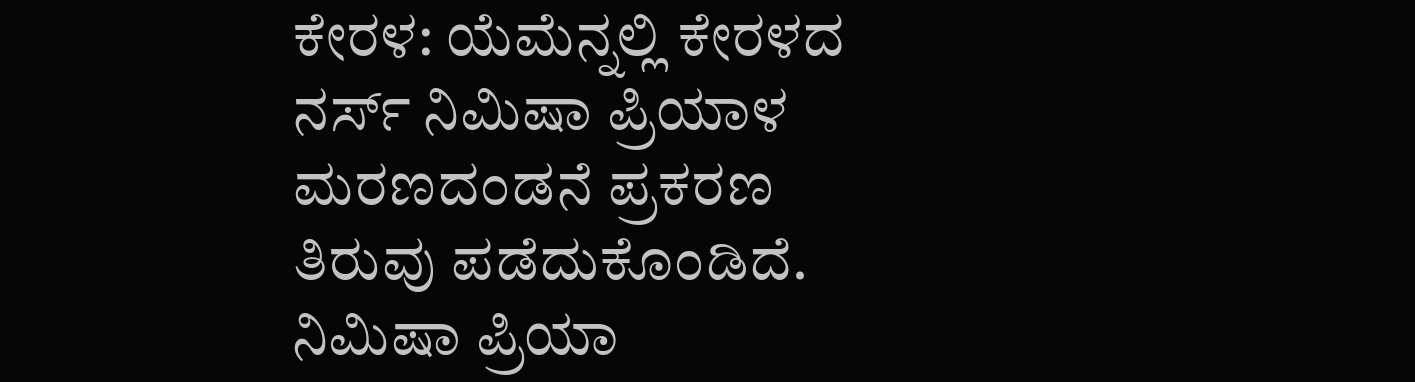ಕೇರಳ: ಯೆಮೆನ್ನಲ್ಲಿ ಕೇರಳದ ನರ್ಸ್ ನಿಮಿಷಾ ಪ್ರಿಯಾಳ ಮರಣದಂಡನೆ ಪ್ರಕರಣ ತಿರುವು ಪಡೆದುಕೊಂಡಿದೆ. ನಿಮಿಷಾ ಪ್ರಿಯಾ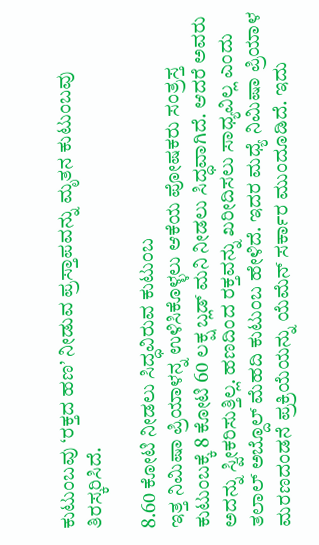ಕುಟುಂಬವು ‘ರಕ್ತದ ಹಣ’ ನೀಡುವ ಪ್ರಸ್ತಾಪವನ್ನು ಮೃತನ ಕುಟುಂಬವು ತಿರಸ್ಕರಿಸಿದೆ.

8.60 ಕೋಟಿ ನೀಡಲು ಸಿದ್ಧವಿರುವ ಕುಟುಂಬ
ಇತ್ತ ನಿಮಿಷಾ ಪ್ರಿಯಾಳನ್ನ ಉಳಿಸಿಕೊಳ್ಳಲು ಆಕೆಯ ಪೋಷಕರು ಸಂತ್ರಸ್ತ ಕುಟುಂಬಕ್ಕೆ 8 ಕೋಟಿ 60 ಲಕ್ಷ ಬ್ಲಡ್ ಮನಿ ನೀಡಲು ಸಿದ್ಧವಾಗಿದೆ. ಆದರೆ ಅವರು ಅದನ್ನು ಸ್ವೀಕರಿಸುತ್ತಿಲ್ಲ. ಹಣದಿಂದ ರಕ್ತವನ್ನು ಖರೀದಿಸಲು ಸಾಧ್ಯವಿಲ್ಲ ಎಂದು ತಲಾಲ್ ಅಬ್ದೊಲ್ ಮೆಹದಿ ಕುಟುಂಬ ಹೇಳಿದೆ. ಇದರ ಮಧ್ಯೆ ನಿಮಿಷಾ ಪ್ರಿಯಾಳ ಮರಣದಂಡನೆ ಪ್ರಕ್ರಿಯೆಯನ್ನು ಯೆಮೆನ್ ಸರ್ಕಾರ ಮುಂದೂಡಿದೆ. ಇದು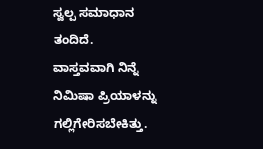ಸ್ವಲ್ಪ ಸಮಾಧಾನ ತಂದಿದೆ.
ವಾಸ್ತವವಾಗಿ ನಿನ್ನೆ ನಿಮಿಷಾ ಪ್ರಿಯಾಳನ್ನು ಗಲ್ಲಿಗೇರಿಸಬೇಕಿತ್ತು.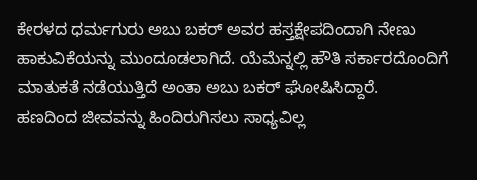ಕೇರಳದ ಧರ್ಮಗುರು ಅಬು ಬಕರ್ ಅವರ ಹಸ್ತಕ್ಷೇಪದಿಂದಾಗಿ ನೇಣು ಹಾಕುವಿಕೆಯನ್ನು ಮುಂದೂಡಲಾಗಿದೆ. ಯೆಮೆನ್ನಲ್ಲಿ ಹೌತಿ ಸರ್ಕಾರದೊಂದಿಗೆ ಮಾತುಕತೆ ನಡೆಯುತ್ತಿದೆ ಅಂತಾ ಅಬು ಬಕರ್ ಘೋಷಿಸಿದ್ದಾರೆ.
ಹಣದಿಂದ ಜೀವವನ್ನು ಹಿಂದಿರುಗಿಸಲು ಸಾಧ್ಯವಿಲ್ಲ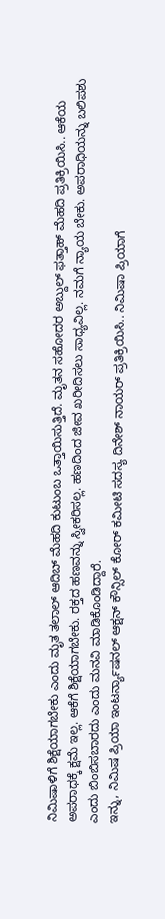ನಿಮಿಷಾಳಿಗೆ ಶಿಕ್ಷೆಯಾಗಬೇಕು ಎಂದು ಮೃತ ತಲಾಲ್ ಆದಿಬ್ ಮೆಹದಿ ಕುಟುಂಬ ಒತ್ತಾಯಿಸುತ್ತಿದೆ. ಮೃತನ ಸಹೋದರ ಅಬ್ದುಲ್ ಫತ್ತಾಹ್ ಮೆಹದಿ ಪ್ರತಿಕ್ರಿಯಿಸಿ.. ಆಕೆಯ ಅಪರಾಧಕ್ಕೆ ಕ್ಷಮೆ ಇಲ್ಲ. ಆಕೆಗೆ ಶಿಕ್ಷೆಯಾಗಬೇಕು. ರಕ್ತದ ಹಣವನ್ನು ಸ್ವೀಕರಿಸಲ್ಲ. ಹಣದಿಂದ ಜೀವ ಖರೀದಿಸಲು ಸಾಧ್ಯವಿಲ್ಲ. ನಮಗೆ ನ್ಯಾಯ ಬೇಕು. ಅಪರಾಧಿಯನ್ನು ಬಲಿಪಶು ಎಂದು ಬಿಂಬಿಸಬಾರದು ಎಂದು ಮನವಿ ಮಾಡಿಕೊಂಡಿದ್ದಾರೆ.
ಇನ್ನು, ನಿಮಿಷ ಪ್ರಿಯಾ ಇಂಟರ್ನ್ಯಾಷನಲ್ ಆಕ್ಷನ್ ಕೌನ್ಸಿಲ್ ಕೋರ್ ಕಮೀಟಿ ಸದಸ್ಯ ದಿನೇಶ್ ನಾಯರ್ ಪ್ರತಿಕ್ರಿಯಿಸಿ.. ನಿಮಿಷಾ ಪ್ರಿಯಾಗೆ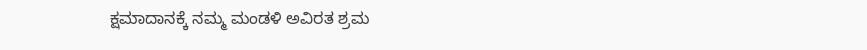ಕ್ಷಮಾದಾನಕ್ಕೆ ನಮ್ಮ ಮಂಡಳಿ ಅವಿರತ ಶ್ರಮ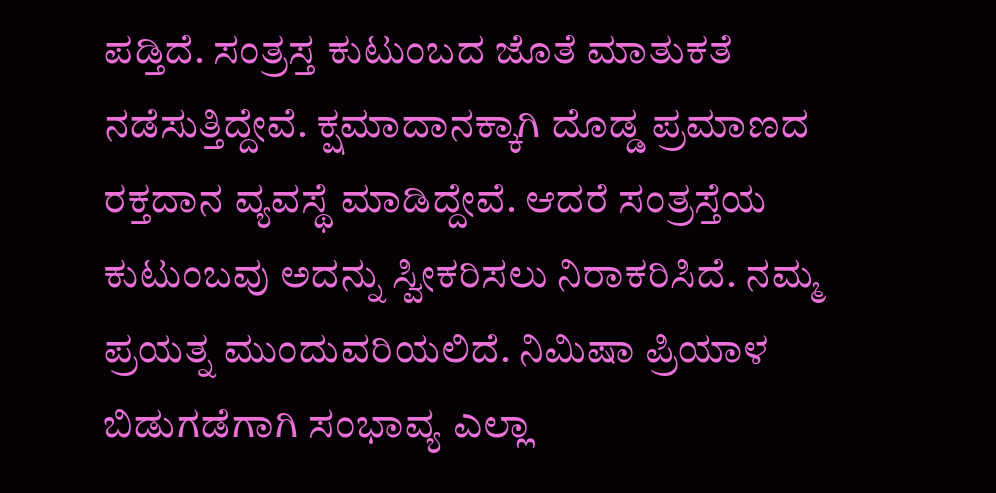ಪಡ್ತಿದೆ. ಸಂತ್ರಸ್ತ ಕುಟುಂಬದ ಜೊತೆ ಮಾತುಕತೆ ನಡೆಸುತ್ತಿದ್ದೇವೆ. ಕ್ಷಮಾದಾನಕ್ಕಾಗಿ ದೊಡ್ಡ ಪ್ರಮಾಣದ ರಕ್ತದಾನ ವ್ಯವಸ್ಥೆ ಮಾಡಿದ್ದೇವೆ. ಆದರೆ ಸಂತ್ರಸ್ತೆಯ ಕುಟುಂಬವು ಅದನ್ನು ಸ್ವೀಕರಿಸಲು ನಿರಾಕರಿಸಿದೆ. ನಮ್ಮ ಪ್ರಯತ್ನ ಮುಂದುವರಿಯಲಿದೆ. ನಿಮಿಷಾ ಪ್ರಿಯಾಳ ಬಿಡುಗಡೆಗಾಗಿ ಸಂಭಾವ್ಯ ಎಲ್ಲಾ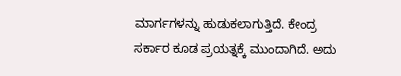ಮಾರ್ಗಗಳನ್ನು ಹುಡುಕಲಾಗುತ್ತಿದೆ. ಕೇಂದ್ರ ಸರ್ಕಾರ ಕೂಡ ಪ್ರಯತ್ನಕ್ಕೆ ಮುಂದಾಗಿದೆ. ಅದು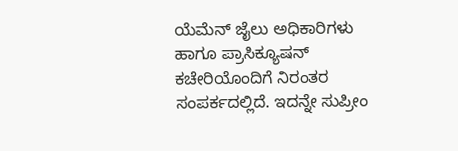ಯೆಮೆನ್ ಜೈಲು ಅಧಿಕಾರಿಗಳು ಹಾಗೂ ಪ್ರಾಸಿಕ್ಯೂಷನ್ ಕಚೇರಿಯೊಂದಿಗೆ ನಿರಂತರ ಸಂಪರ್ಕದಲ್ಲಿದೆ. ಇದನ್ನೇ ಸುಪ್ರೀಂ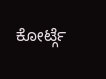ಕೋರ್ಟ್ಗೆ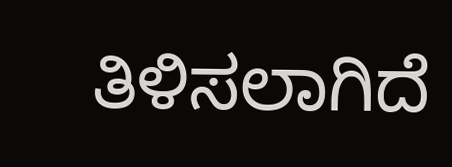ತಿಳಿಸಲಾಗಿದೆ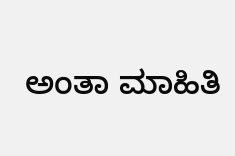ಅಂತಾ ಮಾಹಿತಿ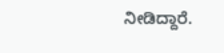ನೀಡಿದ್ದಾರೆ.